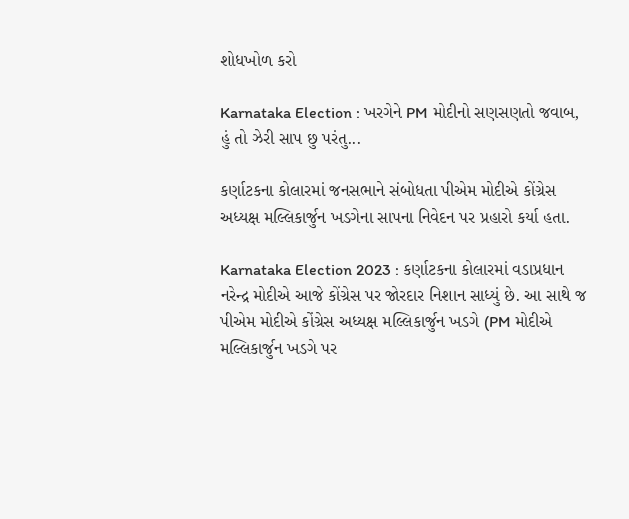શોધખોળ કરો

Karnataka Election : ખરગેને PM મોદીનો સણસણતો જવાબ, હું તો ઝેરી સાપ છુ પરંતુ...

કર્ણાટકના કોલારમાં જનસભાને સંબોધતા પીએમ મોદીએ કોંગ્રેસ અધ્યક્ષ મલ્લિકાર્જુન ખડગેના સાપના નિવેદન પર પ્રહારો કર્યા હતા.

Karnataka Election 2023 : કર્ણાટકના કોલારમાં વડાપ્રધાન નરેન્દ્ર મોદીએ આજે કોંગ્રેસ પર જોરદાર નિશાન સાધ્યું છે. આ સાથે જ પીએમ મોદીએ કોંગ્રેસ અધ્યક્ષ મલ્લિકાર્જુન ખડગે (PM મોદીએ મલ્લિકાર્જુન ખડગે પર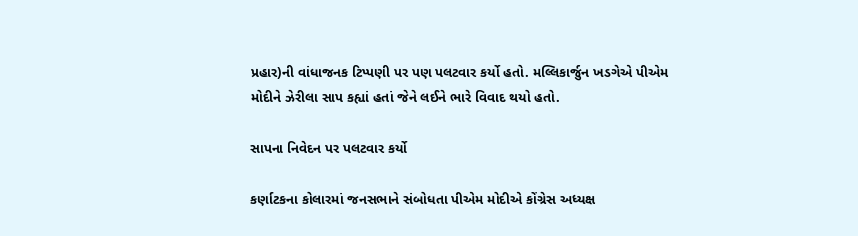પ્રહાર)ની વાંધાજનક ટિપ્પણી પર પણ પલટવાર કર્યો હતો. મલ્લિકાર્જુન ખડગેએ પીએમ મોદીને ઝેરીલા સાપ કહ્યાં હતાં જેને લઈને ભારે વિવાદ થયો હતો.

સાપના નિવેદન પર પલટવાર કર્યો

કર્ણાટકના કોલારમાં જનસભાને સંબોધતા પીએમ મોદીએ કોંગ્રેસ અધ્યક્ષ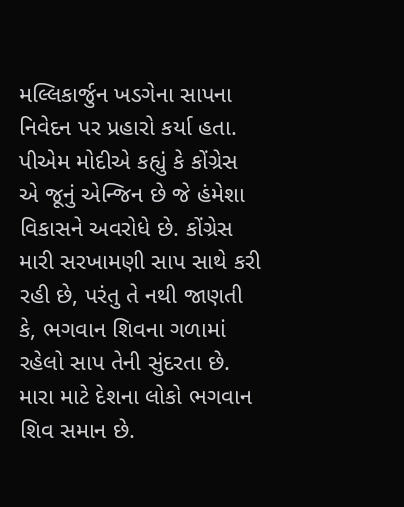મલ્લિકાર્જુન ખડગેના સાપના નિવેદન પર પ્રહારો કર્યા હતા. પીએમ મોદીએ કહ્યું કે કોંગ્રેસ એ જૂનું એન્જિન છે જે હંમેશા વિકાસને અવરોધે છે. કોંગ્રેસ મારી સરખામણી સાપ સાથે કરી રહી છે, પરંતુ તે નથી જાણતી કે, ભગવાન શિવના ગળામાં રહેલો સાપ તેની સુંદરતા છે. મારા માટે દેશના લોકો ભગવાન શિવ સમાન છે.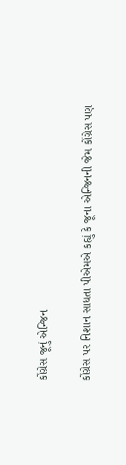કોંગ્રેસ જૂનું એન્જિન

કોંગ્રેસ પર નિશાન સાધતા પીએમએ કહ્યું કે જૂના એન્જિનની જેમ કોંગ્રેસ પણ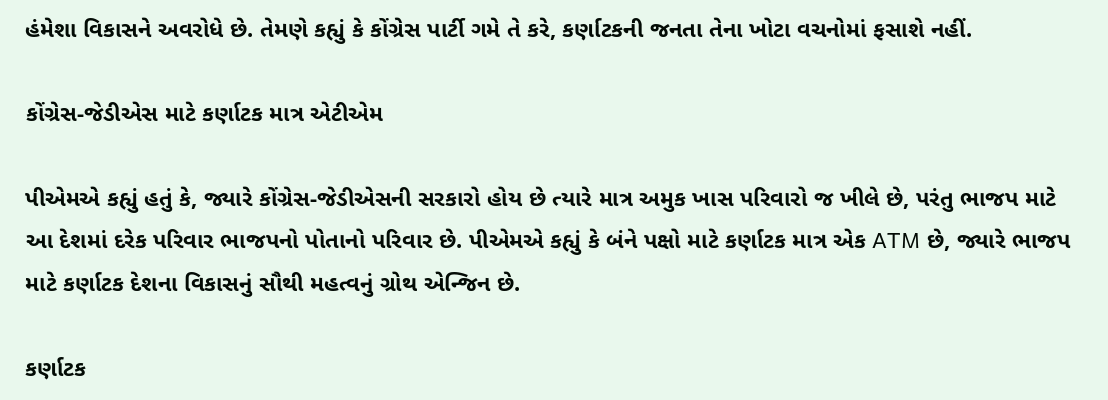હંમેશા વિકાસને અવરોધે છે. તેમણે કહ્યું કે કોંગ્રેસ પાર્ટી ગમે તે કરે, કર્ણાટકની જનતા તેના ખોટા વચનોમાં ફસાશે નહીં.

કોંગ્રેસ-જેડીએસ માટે કર્ણાટક માત્ર એટીએમ

પીએમએ કહ્યું હતું કે, જ્યારે કોંગ્રેસ-જેડીએસની સરકારો હોય છે ત્યારે માત્ર અમુક ખાસ પરિવારો જ ખીલે છે, પરંતુ ભાજપ માટે આ દેશમાં દરેક પરિવાર ભાજપનો પોતાનો પરિવાર છે. પીએમએ કહ્યું કે બંને પક્ષો માટે કર્ણાટક માત્ર એક ATM છે, જ્યારે ભાજપ માટે કર્ણાટક દેશના વિકાસનું સૌથી મહત્વનું ગ્રોથ એન્જિન છે.

કર્ણાટક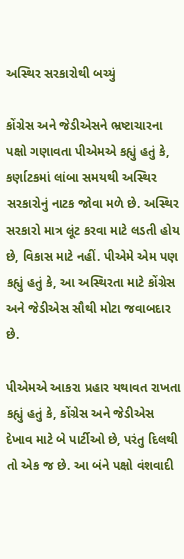અસ્થિર સરકારોથી બચ્યું

કોંગ્રેસ અને જેડીએસને ભ્રષ્ટાચારના પક્ષો ગણાવતા પીએમએ કહ્યું હતું કે, કર્ણાટકમાં લાંબા સમયથી અસ્થિર સરકારોનું નાટક જોવા મળે છે. અસ્થિર સરકારો માત્ર લૂંટ કરવા માટે લડતી હોય છે, વિકાસ માટે નહીં. પીએમે એમ પણ કહ્યું હતું કે, આ અસ્થિરતા માટે કોંગ્રેસ અને જેડીએસ સૌથી મોટા જવાબદાર છે.

પીએમએ આકરા પ્રહાર યથાવત રાખતા કહ્યું હતું કે, કોંગ્રેસ અને જેડીએસ દેખાવ માટે બે પાર્ટીઓ છે, પરંતુ દિલથી તો એક જ છે. આ બંને પક્ષો વંશવાદી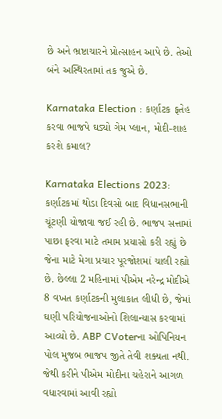છે અને ભ્રષ્ટાચારને પ્રોત્સાહન આપે છે. તેઓ બંને અસ્થિરતામાં તક જુએ છે.

Karnataka Election : કર્ણાટક ફતેહ કરવા ભાજપે ઘડ્યો ગેમ પ્લાન, મોદી-શાહ કરશે કમાલ?

Karnataka Elections 2023: કર્ણાટકમાં થોડા દિવસો બાદ વિધાનસભાની ચૂંટણી યોજાવા જઈ રહી છે. ભાજપ સત્તામાં પાછા ફરવા માટે તમામ પ્રયાસો કરી રહ્યું છે જેના માટે મેગા પ્રચાર પૂરજોશમાં ચાલી રહ્યો છે. છેલ્લા 2 મહિનામાં પીએમ નરેન્દ્ર મોદીએ 8 વખત કર્ણાટકની મુલાકાત લીધી છે, જેમાં ઘણી પરિયોજનાઓનો શિલાન્યાસ કરવામાં આવ્યો છે. ABP CVoterના ઓપિનિયન પોલ મુજબ ભાજપ જીતે તેવી શક્યતા નથી. જેથી કરીને પીએમ મોદીના ચહેરાને આગળ વધારવામાં આવી રહ્યો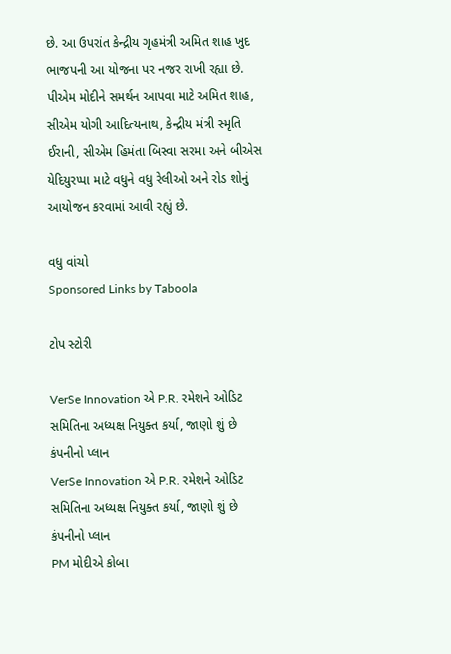છે. આ ઉપરાંત કેન્દ્રીય ગૃહમંત્રી અમિત શાહ ખુદ ભાજપની આ યોજના પર નજર રાખી રહ્યા છે. પીએમ મોદીને સમર્થન આપવા માટે અમિત શાહ, સીએમ યોગી આદિત્યનાથ, કેન્દ્રીય મંત્રી સ્મૃતિ ઈરાની, સીએમ હિમંતા બિસ્વા સરમા અને બીએસ યેદિયુરપ્પા માટે વધુને વધુ રેલીઓ અને રોડ શોનું આયોજન કરવામાં આવી રહ્યું છે.

વધુ વાંચો
Sponsored Links by Taboola

ટોપ સ્ટોરી

VerSe Innovation એ P.R. રમેશને ઓડિટ સમિતિના અધ્યક્ષ નિયુક્ત કર્યા, જાણો શું છે કંપનીનો પ્લાન
VerSe Innovation એ P.R. રમેશને ઓડિટ સમિતિના અધ્યક્ષ નિયુક્ત કર્યા, જાણો શું છે કંપનીનો પ્લાન
PM મોદીએ કોબા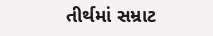તીર્થમાં સમ્રાટ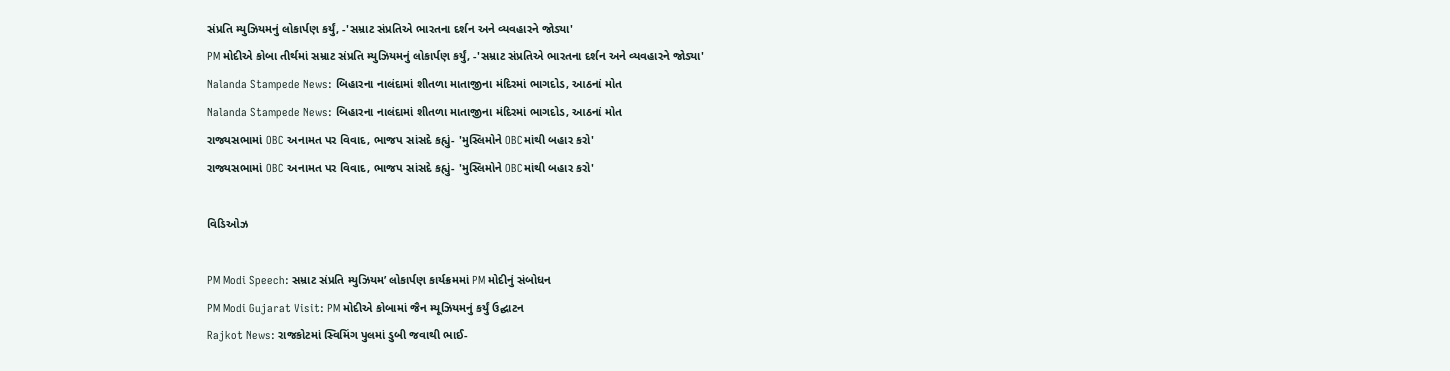સંપ્રતિ મ્યુઝિયમનું લોકાર્પણ કર્યું, -'સમ્રાટ સંપ્રતિએ ભારતના દર્શન અને વ્યવહારને જોડ્યા'
PM મોદીએ કોબા તીર્થમાં સમ્રાટ સંપ્રતિ મ્યુઝિયમનું લોકાર્પણ કર્યું, -'સમ્રાટ સંપ્રતિએ ભારતના દર્શન અને વ્યવહારને જોડ્યા'
Nalanda Stampede News: બિહારના નાલંદામાં શીતળા માતાજીના મંદિરમાં ભાગદોડ, આઠનાં મોત
Nalanda Stampede News: બિહારના નાલંદામાં શીતળા માતાજીના મંદિરમાં ભાગદોડ, આઠનાં મોત
રાજ્યસભામાં OBC અનામત પર વિવાદ, ભાજપ સાંસદે કહ્યું- 'મુસ્લિમોને OBCમાંથી બહાર કરો'
રાજ્યસભામાં OBC અનામત પર વિવાદ, ભાજપ સાંસદે કહ્યું- 'મુસ્લિમોને OBCમાંથી બહાર કરો'

વિડિઓઝ

PM Modi Speech: સમ્રાટ સંપ્રતિ મ્યુઝિયમ’ લોકાર્પણ કાર્યક્રમમાં PM મોદીનું સંબોધન
PM Modi Gujarat Visit: PM મોદીએ કોબામાં જૈન મ્યૂઝિયમનું કર્યું ઉદ્ઘાટન
Rajkot News: રાજકોટમાં સ્વિમિંગ પુલમાં ડુબી જવાથી ભાઈ-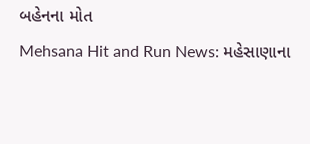બહેનના મોત
Mehsana Hit and Run News: મહેસાણાના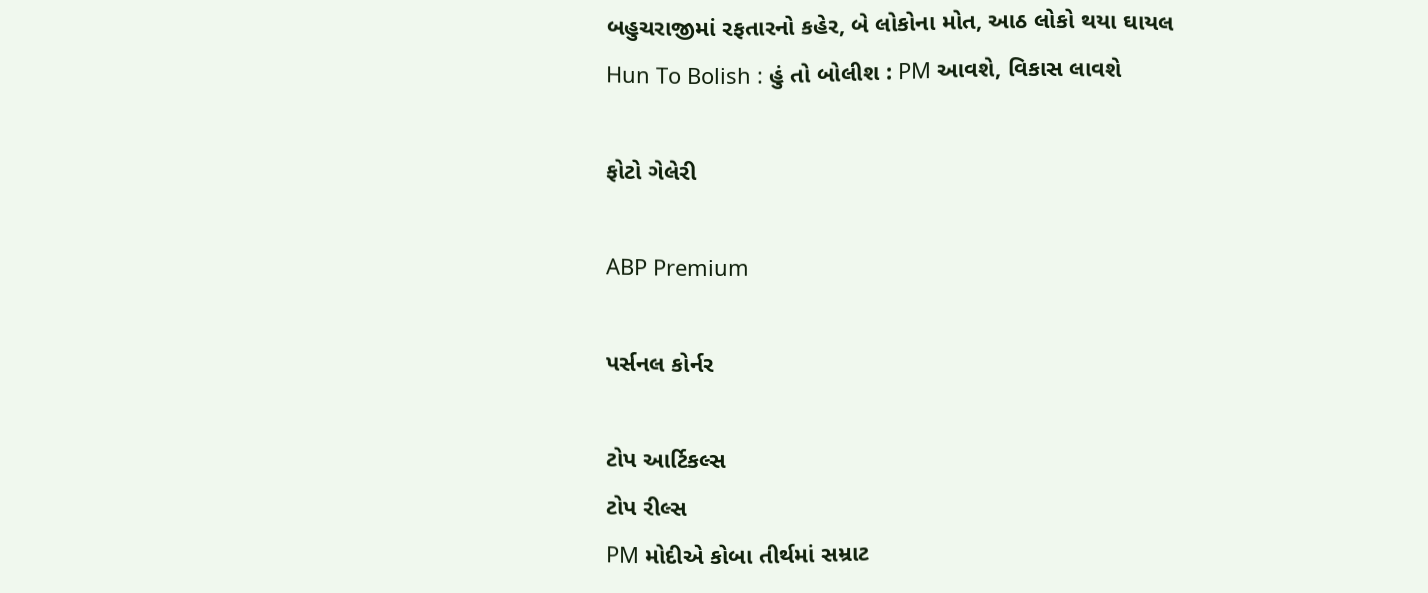બહુચરાજીમાં રફતારનો કહેર, બે લોકોના મોત, આઠ લોકો થયા ઘાયલ
Hun To Bolish : હું તો બોલીશ : PM આવશે, વિકાસ લાવશે

ફોટો ગેલેરી

ABP Premium

પર્સનલ કોર્નર

ટોપ આર્ટિકલ્સ
ટોપ રીલ્સ
PM મોદીએ કોબા તીર્થમાં સમ્રાટ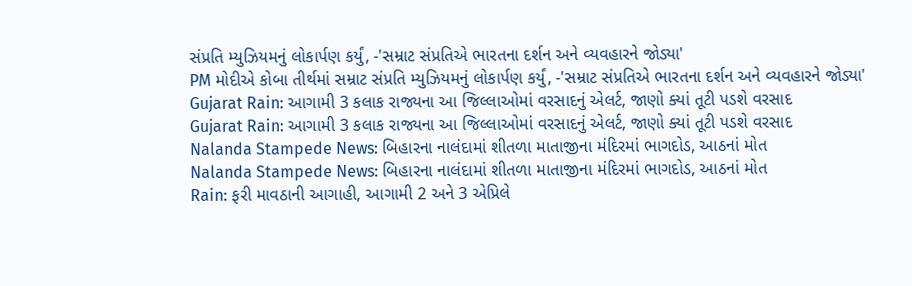સંપ્રતિ મ્યુઝિયમનું લોકાર્પણ કર્યું, -'સમ્રાટ સંપ્રતિએ ભારતના દર્શન અને વ્યવહારને જોડ્યા'
PM મોદીએ કોબા તીર્થમાં સમ્રાટ સંપ્રતિ મ્યુઝિયમનું લોકાર્પણ કર્યું, -'સમ્રાટ સંપ્રતિએ ભારતના દર્શન અને વ્યવહારને જોડ્યા'
Gujarat Rain: આગામી 3 કલાક રાજ્યના આ જિલ્લાઓમાં વરસાદનું એલર્ટ, જાણો ક્યાં તૂટી પડશે વરસાદ
Gujarat Rain: આગામી 3 કલાક રાજ્યના આ જિલ્લાઓમાં વરસાદનું એલર્ટ, જાણો ક્યાં તૂટી પડશે વરસાદ
Nalanda Stampede News: બિહારના નાલંદામાં શીતળા માતાજીના મંદિરમાં ભાગદોડ, આઠનાં મોત
Nalanda Stampede News: બિહારના નાલંદામાં શીતળા માતાજીના મંદિરમાં ભાગદોડ, આઠનાં મોત
Rain: ફરી માવઠાની આગાહી, આગામી 2 અને 3 એપ્રિલે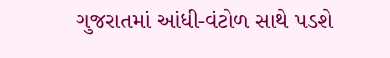ગુજરાતમાં આંધી-વંટોળ સાથે પડશે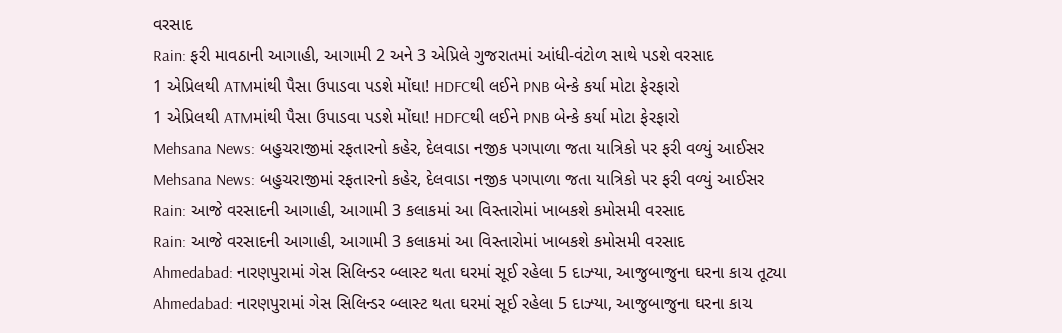વરસાદ
Rain: ફરી માવઠાની આગાહી, આગામી 2 અને 3 એપ્રિલે ગુજરાતમાં આંધી-વંટોળ સાથે પડશે વરસાદ
1 એપ્રિલથી ATMમાંથી પૈસા ઉપાડવા પડશે મોંઘા! HDFCથી લઈને PNB બેન્કે કર્યા મોટા ફેરફારો
1 એપ્રિલથી ATMમાંથી પૈસા ઉપાડવા પડશે મોંઘા! HDFCથી લઈને PNB બેન્કે કર્યા મોટા ફેરફારો
Mehsana News: બહુચરાજીમાં રફતારનો કહેર, દેલવાડા નજીક પગપાળા જતા યાત્રિકો પર ફરી વળ્યું આઈસર
Mehsana News: બહુચરાજીમાં રફતારનો કહેર, દેલવાડા નજીક પગપાળા જતા યાત્રિકો પર ફરી વળ્યું આઈસર
Rain: આજે વરસાદની આગાહી, આગામી 3 કલાકમાં આ વિસ્તારોમાં ખાબકશે કમોસમી વરસાદ
Rain: આજે વરસાદની આગાહી, આગામી 3 કલાકમાં આ વિસ્તારોમાં ખાબકશે કમોસમી વરસાદ
Ahmedabad: નારણપુરામાં ગેસ સિલિન્ડર બ્લાસ્ટ થતા ઘરમાં સૂઈ રહેલા 5 દાઝ્યા, આજુબાજુના ઘરના કાચ તૂટ્યા
Ahmedabad: નારણપુરામાં ગેસ સિલિન્ડર બ્લાસ્ટ થતા ઘરમાં સૂઈ રહેલા 5 દાઝ્યા, આજુબાજુના ઘરના કાચ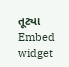તૂટ્યા
Embed widget